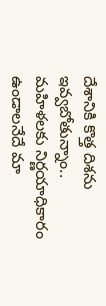దేశానికి కొత్త దిశను ఇవ్వబోతున్నాం.. మహిళలకు నిర్ణయాధికారం ఉండాలనేదే మా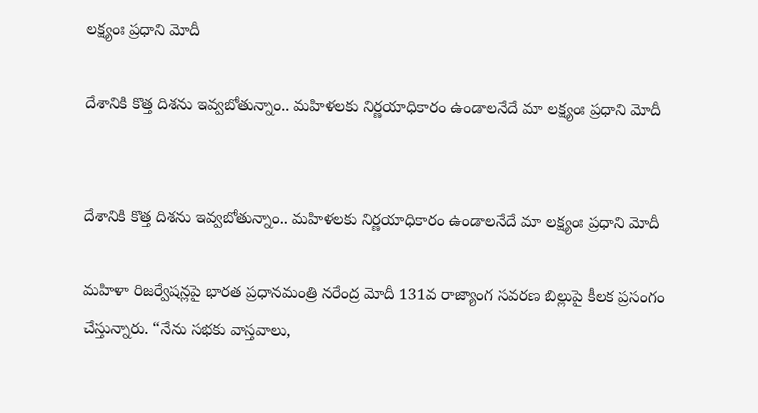లక్ష్యంః ప్రధాని మోదీ

దేశానికి కొత్త దిశను ఇవ్వబోతున్నాం.. మహిళలకు నిర్ణయాధికారం ఉండాలనేదే మా లక్ష్యంః ప్రధాని మోదీ


దేశానికి కొత్త దిశను ఇవ్వబోతున్నాం.. మహిళలకు నిర్ణయాధికారం ఉండాలనేదే మా లక్ష్యంః ప్రధాని మోదీ

మహిళా రిజర్వేషన్లపై భారత ప్రధానమంత్రి నరేంద్ర మోదీ 131వ రాజ్యాంగ సవరణ బిల్లుపై కీలక ప్రసంగం చేస్తున్నారు. “నేను సభకు వాస్తవాలు,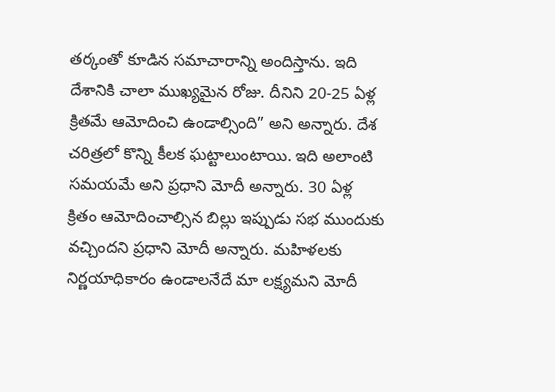తర్కంతో కూడిన సమాచారాన్ని అందిస్తాను. ఇది దేశానికి చాలా ముఖ్యమైన రోజు. దీనిని 20-25 ఏళ్ల క్రితమే ఆమోదించి ఉండాల్సింది” అని అన్నారు. దేశ చరిత్రలో కొన్ని కీలక ఘట్టాలుంటాయి. ఇది అలాంటి సమయమే అని ప్రధాని మోదీ అన్నారు. 30 ఏళ్ల క్రితం ఆమోదించాల్సిన బిల్లు ఇప్పుడు సభ ముందుకు వచ్చిందని ప్రధాని మోదీ అన్నారు. మహిళలకు నిర్ణయాధికారం ఉండాలనేదే మా లక్ష్యమని మోదీ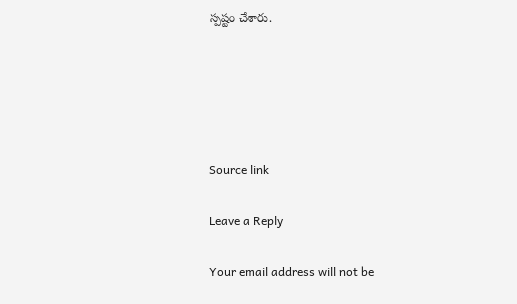స్పష్టం చేశారు.





Source link

Leave a Reply

Your email address will not be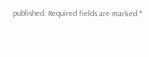published. Required fields are marked *